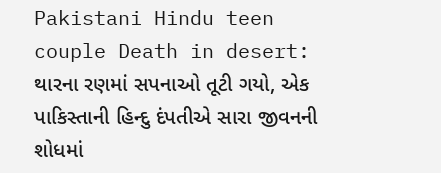Pakistani Hindu teen couple Death in desert: થારના રણમાં સપનાઓ તૂટી ગયો, એક પાકિસ્તાની હિન્દુ દંપતીએ સારા જીવનની શોધમાં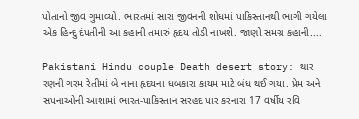પોતાનો જીવ ગુમાવ્યો. ભારતમાં સારા જીવનની શોધમાં પાકિસ્તાનથી ભાગી ગયેલા એક હિન્દુ દંપતીની આ કહાની તમારું હૃદય તોડી નાખશે. જાણો સમગ્ર કહાની....

Pakistani Hindu couple Death desert story: થાર રણની ગરમ રેતીમાં બે નાના હૃદયના ધબકારા કાયમ માટે બંધ થઈ ગયા. પ્રેમ અને સપનાઓની આશામાં ભારત-પાકિસ્તાન સરહદ પાર કરનારા 17 વર્ષીય રવિ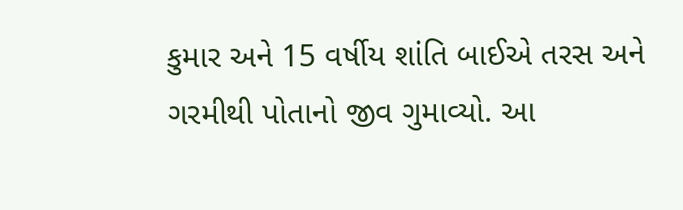કુમાર અને 15 વર્ષીય શાંતિ બાઈએ તરસ અને ગરમીથી પોતાનો જીવ ગુમાવ્યો. આ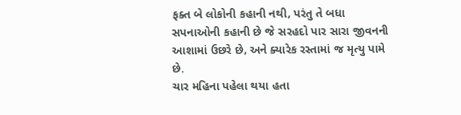ફક્ત બે લોકોની કહાની નથી, પરંતુ તે બધા સપનાઓની કહાની છે જે સરહદો પાર સારા જીવનની આશામાં ઉછરે છે, અને ક્યારેક રસ્તામાં જ મૃત્યુ પામે છે.
ચાર મહિના પહેલા થયા હતા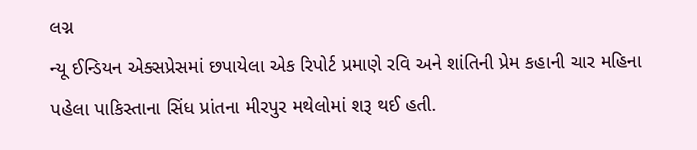લગ્ન
ન્યૂ ઈન્ડિયન એક્સપ્રેસમાં છપાયેલા એક રિપોર્ટ પ્રમાણે રવિ અને શાંતિની પ્રેમ કહાની ચાર મહિના પહેલા પાકિસ્તાના સિંધ પ્રાંતના મીરપુર મથેલોમાં શરૂ થઈ હતી.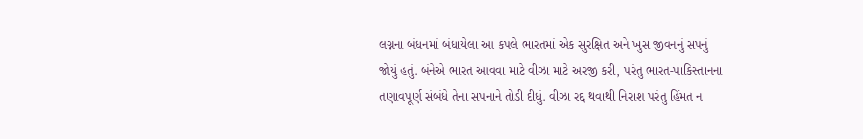લગ્નના બંધનમાં બંધાયેલા આ કપલે ભારતમાં એક સુરક્ષિત અને ખુસ જીવનનું સપનું જોયું હતું. બંનેએ ભારત આવવા માટે વીઝા માટે અરજી કરી, પરંતુ ભારત-પાકિસ્તાનના તણાવપૂર્ણ સંબંધે તેના સપનાને તોડી દીધું. વીઝા રદ્દ થવાથી નિરાશ પરંતુ હિંમત ન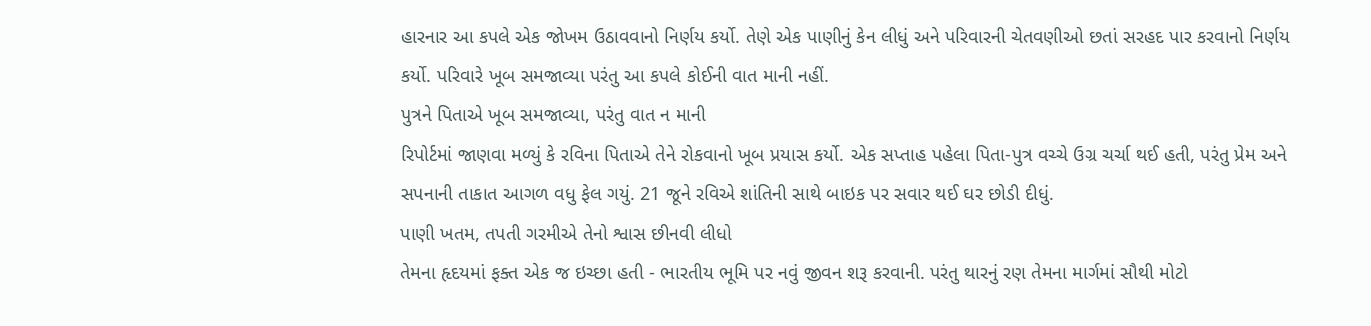હારનાર આ કપલે એક જોખમ ઉઠાવવાનો નિર્ણય કર્યો. તેણે એક પાણીનું કેન લીધું અને પરિવારની ચેતવણીઓ છતાં સરહદ પાર કરવાનો નિર્ણય કર્યો. પરિવારે ખૂબ સમજાવ્યા પરંતુ આ કપલે કોઈની વાત માની નહીં.
પુત્રને પિતાએ ખૂબ સમજાવ્યા, પરંતુ વાત ન માની
રિપોર્ટમાં જાણવા મળ્યું કે રવિના પિતાએ તેને રોકવાનો ખૂબ પ્રયાસ કર્યો. એક સપ્તાહ પહેલા પિતા-પુત્ર વચ્ચે ઉગ્ર ચર્ચા થઈ હતી, પરંતુ પ્રેમ અને સપનાની તાકાત આગળ વધુ ફેલ ગયું. 21 જૂને રવિએ શાંતિની સાથે બાઇક પર સવાર થઈ ઘર છોડી દીધું.
પાણી ખતમ, તપતી ગરમીએ તેનો શ્વાસ છીનવી લીધો
તેમના હૃદયમાં ફક્ત એક જ ઇચ્છા હતી - ભારતીય ભૂમિ પર નવું જીવન શરૂ કરવાની. પરંતુ થારનું રણ તેમના માર્ગમાં સૌથી મોટો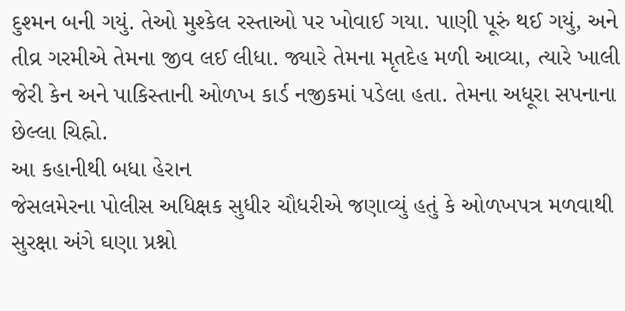દુશ્મન બની ગયું. તેઓ મુશ્કેલ રસ્તાઓ પર ખોવાઈ ગયા. પાણી પૂરું થઈ ગયું, અને તીવ્ર ગરમીએ તેમના જીવ લઈ લીધા. જ્યારે તેમના મૃતદેહ મળી આવ્યા, ત્યારે ખાલી જેરી કેન અને પાકિસ્તાની ઓળખ કાર્ડ નજીકમાં પડેલા હતા. તેમના અધૂરા સપનાના છેલ્લા ચિહ્નો.
આ કહાનીથી બધા હેરાન
જેસલમેરના પોલીસ અધિક્ષક સુધીર ચૌધરીએ જણાવ્યું હતું કે ઓળખપત્ર મળવાથી સુરક્ષા અંગે ઘણા પ્રશ્નો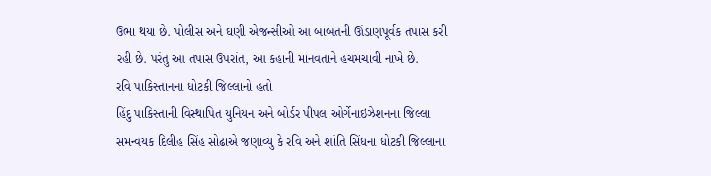ઉભા થયા છે. પોલીસ અને ઘણી એજન્સીઓ આ બાબતની ઊંડાણપૂર્વક તપાસ કરી રહી છે. પરંતુ આ તપાસ ઉપરાંત, આ કહાની માનવતાને હચમચાવી નાખે છે.
રવિ પાકિસ્તાનના ધોટકી જિલ્લાનો હતો
હિંદુ પાકિસ્તાની વિસ્થાપિત યુનિયન અને બોર્ડર પીપલ ઓર્ગેનાઇઝેશનના જિલ્લા સમન્વયક દિલીહ સિંહ સોઢાએ જણાવ્યુ કે રવિ અને શાંતિ સિંધના ધોટકી જિલ્લાના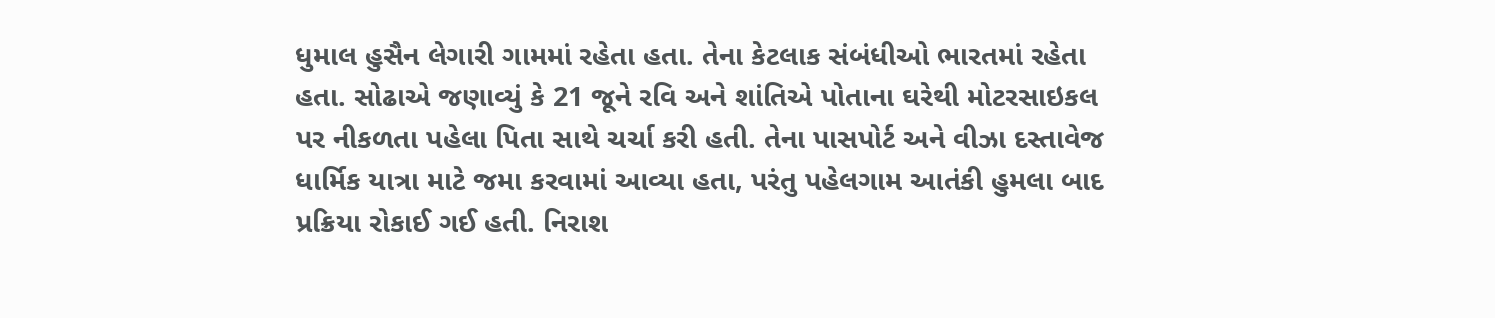ધુમાલ હુસૈન લેગારી ગામમાં રહેતા હતા. તેના કેટલાક સંબંધીઓ ભારતમાં રહેતા હતા. સોઢાએ જણાવ્યું કે 21 જૂને રવિ અને શાંતિએ પોતાના ઘરેથી મોટરસાઇકલ પર નીકળતા પહેલા પિતા સાથે ચર્ચા કરી હતી. તેના પાસપોર્ટ અને વીઝા દસ્તાવેજ ધાર્મિક યાત્રા માટે જમા કરવામાં આવ્યા હતા, પરંતુ પહેલગામ આતંકી હુમલા બાદ પ્રક્રિયા રોકાઈ ગઈ હતી. નિરાશ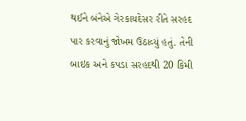થઈને બંનેએ ગેરકાયદેસર રીતે સરહદ પાર કરવાનું જોખમ ઉઠાવ્યું હતું. તેની બાઇક અને કપડા સરહદથી 20 કિમી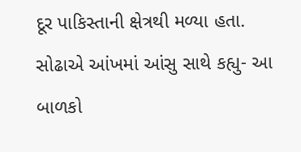દૂર પાકિસ્તાની ક્ષેત્રથી મળ્યા હતા.
સોઢાએ આંખમાં આંસુ સાથે કહ્યુ- આ બાળકો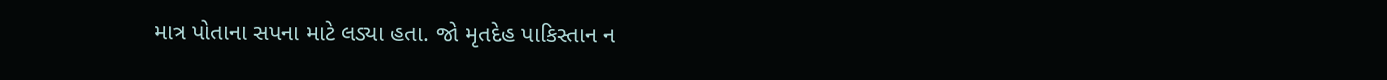માત્ર પોતાના સપના માટે લડ્યા હતા. જો મૃતદેહ પાકિસ્તાન ન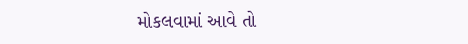મોકલવામાં આવે તો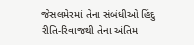જેસલમેરમાં તેના સંબંધીઓ હિંદુ રીતિ-રિવાજથી તેના અંતિમ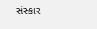સંસ્કાર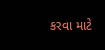કરવા માટે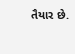તૈયાર છે.